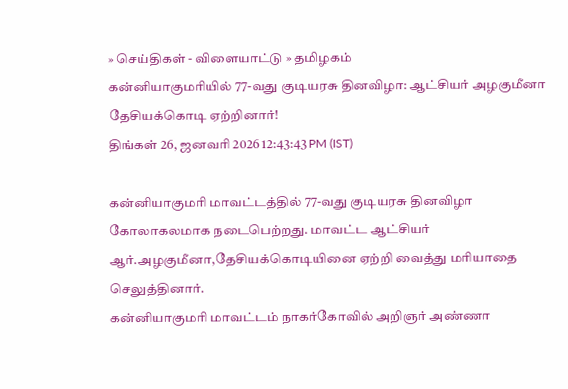» செய்திகள் - விளையாட்டு » தமிழகம்
கன்னியாகுமரியில் 77-வது குடியரசு தினவிழா: ஆட்சியர் அழகுமீனா தேசியக்கொடி ஏற்றினார்!
திங்கள் 26, ஜனவரி 2026 12:43:43 PM (IST)

கன்னியாகுமரி மாவட்டத்தில் 77-வது குடியரசு தினவிழா கோலாகலமாக நடைபெற்றது. மாவட்ட ஆட்சியர் ஆர்.அழகுமீனா,தேசியக்கொடியினை ஏற்றி வைத்து மரியாதை செலுத்தினார்.
கன்னியாகுமரி மாவட்டம் நாகர்கோவில் அறிஞர் அண்ணா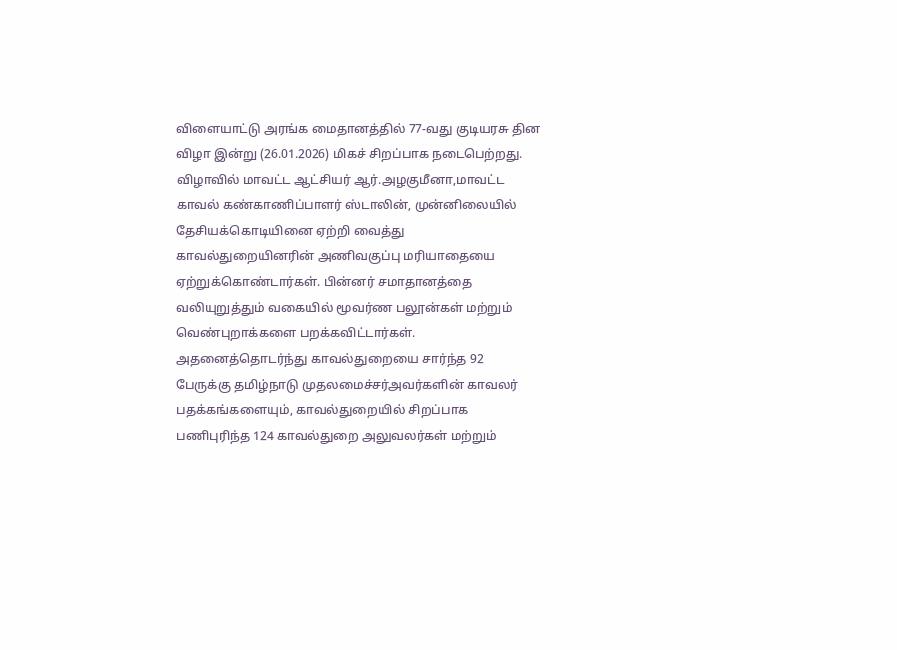விளையாட்டு அரங்க மைதானத்தில் 77-வது குடியரசு தின விழா இன்று (26.01.2026) மிகச் சிறப்பாக நடைபெற்றது. விழாவில் மாவட்ட ஆட்சியர் ஆர்.அழகுமீனா,மாவட்ட காவல் கண்காணிப்பாளர் ஸ்டாலின், முன்னிலையில் தேசியக்கொடியினை ஏற்றி வைத்து காவல்துறையினரின் அணிவகுப்பு மரியாதையை ஏற்றுக்கொண்டார்கள். பின்னர் சமாதானத்தை வலியுறுத்தும் வகையில் மூவர்ண பலூன்கள் மற்றும் வெண்புறாக்களை பறக்கவிட்டார்கள்.
அதனைத்தொடர்ந்து காவல்துறையை சார்ந்த 92 பேருக்கு தமிழ்நாடு முதலமைச்சர்அவர்களின் காவலர் பதக்கங்களையும், காவல்துறையில் சிறப்பாக பணிபுரிந்த 124 காவல்துறை அலுவலர்கள் மற்றும்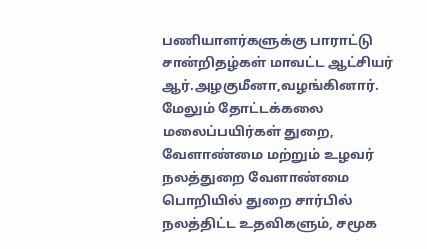பணியாளர்களுக்கு பாராட்டு சான்றிதழ்கள் மாவட்ட ஆட்சியர் ஆர்.அழகுமீனா,வழங்கினார்.
மேலும் தோட்டக்கலை மலைப்பயிர்கள் துறை, வேளாண்மை மற்றும் உழவர் நலத்துறை வேளாண்மை பொறியில் துறை சார்பில் நலத்திட்ட உதவிகளும், சமூக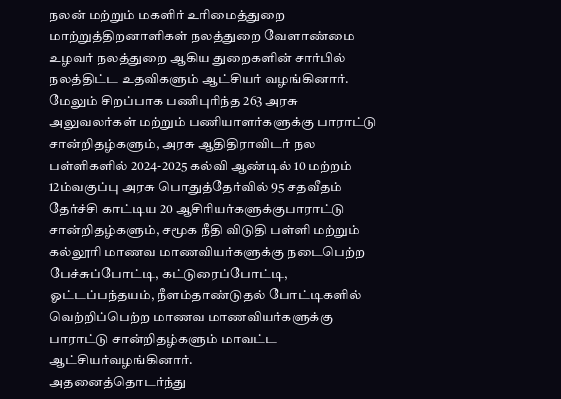நலன் மற்றும் மகளிர் உரிமைத்துறை மாற்றுத்திறனாளிகள் நலத்துறை வேளாண்மை உழவர் நலத்துறை ஆகிய துறைகளின் சார்பில் நலத்திட்ட உதவிகளும் ஆட்சியர் வழங்கினார்.
மேலும் சிறப்பாக பணிபுரிந்த 263 அரசு அலுவலர்கள் மற்றும் பணியாளர்களுக்கு பாராட்டு சான்றிதழ்களும், அரசு ஆதிதிராவிடர் நல பள்ளிகளில் 2024-2025 கல்வி ஆண்டில் 10 மற்றம் 12ம்வகுப்பு அரசு பொதுத்தேர்வில் 95 சதவீதம் தேர்ச்சி காட்டிய 20 ஆசிரியர்களுக்குபாராட்டு சான்றிதழ்களும், சமூக நீதி விடுதி பள்ளி மற்றும் கல்லூரி மாணவ மாணவியர்களுக்கு நடைபெற்ற பேச்சுப்போட்டி, கட்டுரைப்போட்டி, ஓட்டப்பந்தயம், நீளம்தாண்டுதல் போட்டிகளில் வெற்றிப்பெற்ற மாணவ மாணவியர்களுக்கு பாராட்டு சான்றிதழ்களும் மாவட்ட ஆட்சியர்வழங்கினார்.
அதனைத்தொடர்ந்து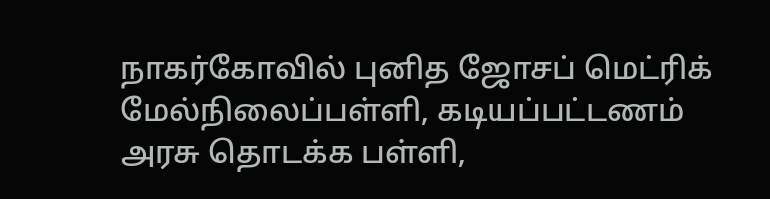நாகர்கோவில் புனித ஜோசப் மெட்ரிக் மேல்நிலைப்பள்ளி, கடியப்பட்டணம் அரசு தொடக்க பள்ளி,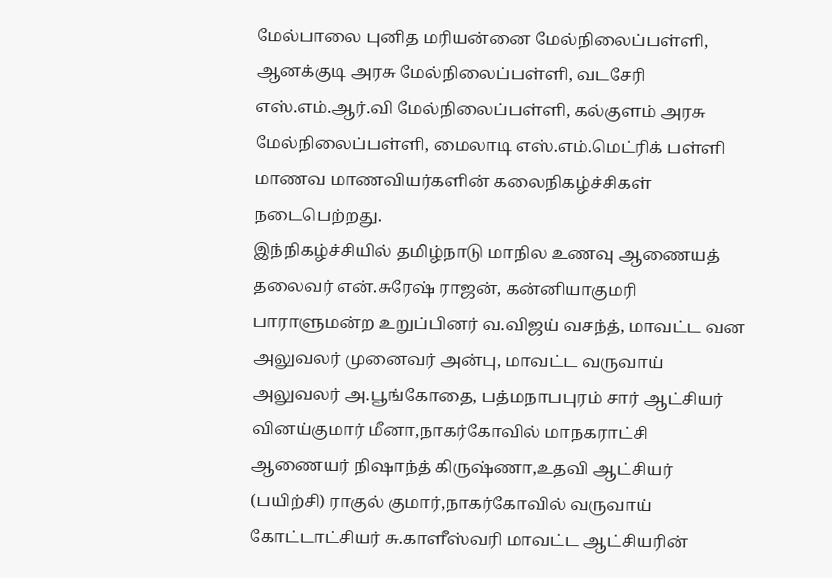மேல்பாலை புனித மரியன்னை மேல்நிலைப்பள்ளி, ஆனக்குடி அரசு மேல்நிலைப்பள்ளி, வடசேரி எஸ்.எம்.ஆர்.வி மேல்நிலைப்பள்ளி, கல்குளம் அரசு மேல்நிலைப்பள்ளி, மைலாடி எஸ்.எம்.மெட்ரிக் பள்ளி மாணவ மாணவியர்களின் கலைநிகழ்ச்சிகள் நடைபெற்றது.
இந்நிகழ்ச்சியில் தமிழ்நாடு மாநில உணவு ஆணையத் தலைவர் என்.சுரேஷ் ராஜன், கன்னியாகுமரி பாராளுமன்ற உறுப்பினர் வ.விஜய் வசந்த், மாவட்ட வன அலுவலர் முனைவர் அன்பு, மாவட்ட வருவாய் அலுவலர் அ.பூங்கோதை, பத்மநாபபுரம் சார் ஆட்சியர் வினய்குமார் மீனா,நாகர்கோவில் மாநகராட்சி ஆணையர் நிஷாந்த் கிருஷ்ணா,உதவி ஆட்சியர் (பயிற்சி) ராகுல் குமார்,நாகர்கோவில் வருவாய் கோட்டாட்சியர் சு.காளீஸ்வரி மாவட்ட ஆட்சியரின்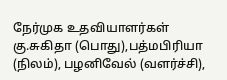நேர்முக உதவியாளர்கள் கு.சுகிதா (பொது),பத்மபிரியா (நிலம்), பழனிவேல் (வளர்ச்சி),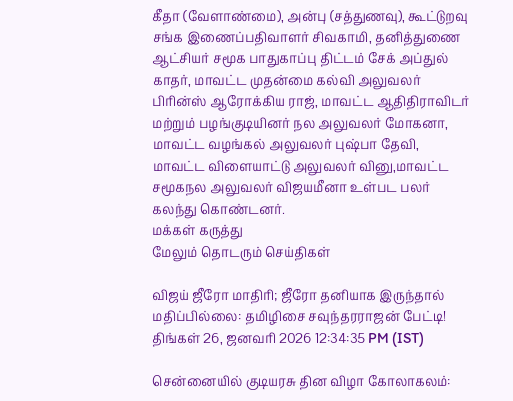கீதா (வேளாண்மை), அன்பு (சத்துணவு), கூட்டுறவு சங்க இணைப்பதிவாளர் சிவகாமி, தனித்துணை ஆட்சியர் சமூக பாதுகாப்பு திட்டம் சேக் அப்துல் காதர், மாவட்ட முதன்மை கல்வி அலுவலர் பிரின்ஸ் ஆரோக்கிய ராஜ், மாவட்ட ஆதிதிராவிடர் மற்றும் பழங்குடியினர் நல அலுவலர் மோகனா, மாவட்ட வழங்கல் அலுவலர் புஷ்பா தேவி, மாவட்ட விளையாட்டு அலுவலர் வினு,மாவட்ட சமூகநல அலுவலர் விஜயமீனா உள்பட பலர் கலந்து கொண்டனர்.
மக்கள் கருத்து
மேலும் தொடரும் செய்திகள்

விஜய் ஜீரோ மாதிரி; ஜீரோ தனியாக இருந்தால் மதிப்பில்லை: தமிழிசை சவுந்தரராஜன் பேட்டி!
திங்கள் 26, ஜனவரி 2026 12:34:35 PM (IST)

சென்னையில் குடியரசு தின விழா கோலாகலம்: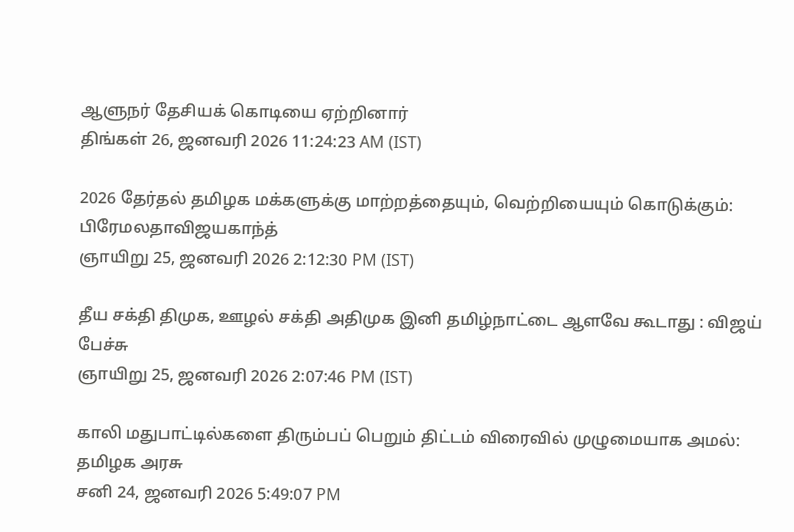ஆளுநர் தேசியக் கொடியை ஏற்றினார்
திங்கள் 26, ஜனவரி 2026 11:24:23 AM (IST)

2026 தேர்தல் தமிழக மக்களுக்கு மாற்றத்தையும், வெற்றியையும் கொடுக்கும்: பிரேமலதாவிஜயகாந்த்
ஞாயிறு 25, ஜனவரி 2026 2:12:30 PM (IST)

தீய சக்தி திமுக, ஊழல் சக்தி அதிமுக இனி தமிழ்நாட்டை ஆளவே கூடாது : விஜய் பேச்சு
ஞாயிறு 25, ஜனவரி 2026 2:07:46 PM (IST)

காலி மதுபாட்டில்களை திரும்பப் பெறும் திட்டம் விரைவில் முழுமையாக அமல்: தமிழக அரசு
சனி 24, ஜனவரி 2026 5:49:07 PM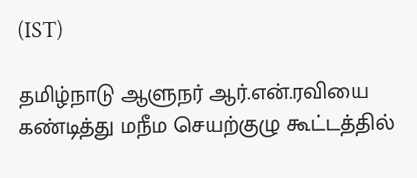(IST)

தமிழ்நாடு ஆளுநர் ஆர்.என்.ரவியை கண்டித்து மநீம செயற்குழு கூட்டத்தில்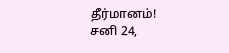தீர்மானம்!
சனி 24,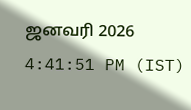ஜனவரி 2026 4:41:51 PM (IST)